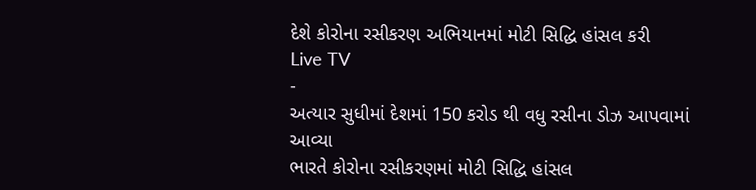દેશે કોરોના રસીકરણ અભિયાનમાં મોટી સિદ્ધિ હાંસલ કરી
Live TV
-
અત્યાર સુધીમાં દેશમાં 150 કરોડ થી વધુ રસીના ડોઝ આપવામાં આવ્યા
ભારતે કોરોના રસીકરણમાં મોટી સિદ્ધિ હાંસલ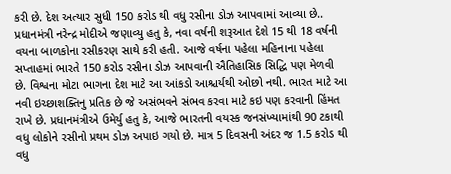કરી છે. દેશ અત્યાર સુધી 150 કરોડ થી વધુ રસીના ડોઝ આપવામાં આવ્યા છે.. પ્રધાનમંત્રી નરેન્દ્ર મોદીએ જણાવ્યુ હતુ કે, નવા વર્ષની શરૂઆત દેશે 15 થી 18 વર્ષની વયના બાળકોના રસીકરણ સાથે કરી હતી. આજે વર્ષના પહેલા મહિનાના પહેલા સપ્તાહમાં ભારતે 150 કરોડ રસીના ડોઝ આપવાની ઐતિહાસિક સિદ્ધિ પણ મેળવી છે. વિશ્વના મોટા ભાગના દેશ માટે આ આંકડો આશ્ચર્યથી ઓછો નથી. ભારત માટે આ નવી ઇચ્છાશક્તિનુ પ્રતિક છે જે અસંભવને સંભવ કરવા માટે કઇ પણ કરવાની હિંમત રાખે છે. પ્રધાનમંત્રીએ ઉમેર્યુ હતુ કે, આજે ભારતની વયસ્ક જનસંખ્યામાંથી 90 ટકાથી વધુ લોકોને રસીનો પ્રથમ ડોઝ અપાઇ ગયો છે. માત્ર 5 દિવસની અંદર જ 1.5 કરોડ થી વધુ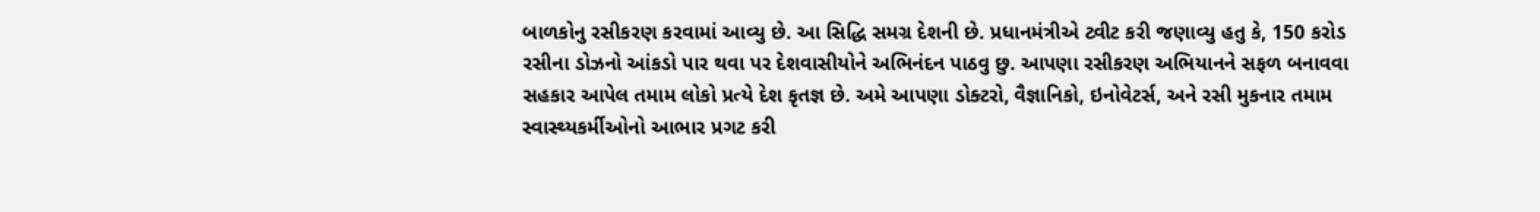બાળકોનુ રસીકરણ કરવામાં આવ્યુ છે. આ સિદ્ધિ સમગ્ર દેશની છે. પ્રધાનમંત્રીએ ટ્વીટ કરી જણાવ્યુ હતુ કે, 150 કરોડ રસીના ડોઝનો આંકડો પાર થવા પર દેશવાસીયોને અભિનંદન પાઠવુ છુ. આપણા રસીકરણ અભિયાનને સફળ બનાવવા સહકાર આપેલ તમામ લોકો પ્રત્યે દેશ કૃતજ્ઞ છે. અમે આપણા ડોક્ટરો, વૈજ્ઞાનિકો, ઇનોવેટર્સ, અને રસી મુકનાર તમામ સ્વાસ્થ્યકર્મીઓનો આભાર પ્રગટ કરી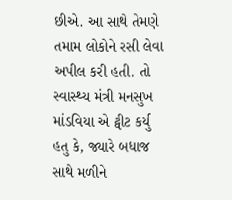છીએ. આ સાથે તેમણે તમામ લોકોને રસી લેવા અપીલ કરી હતી. તો સ્વાસ્થ્ય મંત્રી મનસુખ માંડવિયા એ ટ્વીટ કર્યુ હતુ કે, જ્યારે બધાજ સાથે મળીને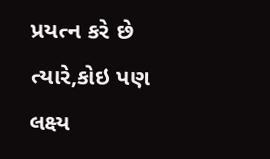પ્રયત્ન કરે છે ત્યારે,કોઇ પણ લક્ષ્ય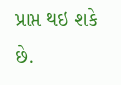પ્રાપ્ત થઇ શકે છે.